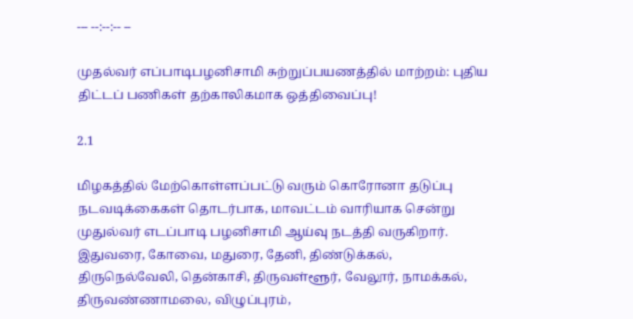--- --:--:-- --

முதல்வர் எப்பாடிபழனிசாமி சுற்றுப்பயணத்தில் மாற்றம்: புதிய திட்டப் பணிகள் தற்காலிகமாக ஒத்திவைப்பு!

2.1

மிழகத்தில் மேற்கொள்ளப்பட்டு வரும் கொரோனா தடுப்பு நடவடிக்கைகள் தொடர்பாக, மாவட்டம் வாரியாக சென்று முதுல்வர் எடப்பாடி பழனிசாமி ஆய்வு நடத்தி வருகிறார். இதுவரை, கோவை, மதுரை, தேனி, திண்டுக்கல், திருநெல்வேலி, தென்காசி, திருவள்ளூர், வேலூர், நாமக்கல், திருவண்ணாமலை, விழுப்புரம்,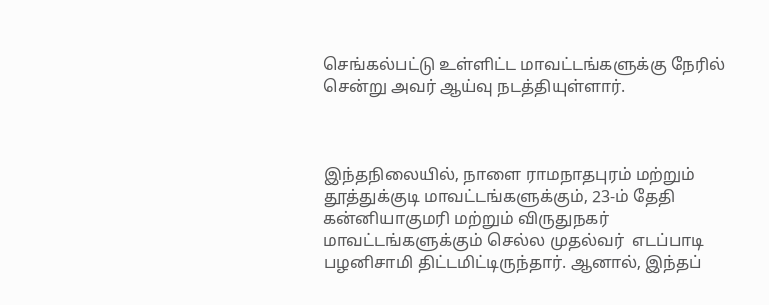செங்கல்பட்டு உள்ளிட்ட மாவட்டங்களுக்கு நேரில் சென்று அவர் ஆய்வு நடத்தியுள்ளார்.



இந்தநிலையில், நாளை ராமநாதபுரம் மற்றும் தூத்துக்குடி மாவட்டங்களுக்கும், 23-ம் தேதி கன்னியாகுமரி மற்றும் விருதுநகர் மாவட்டங்களுக்கும் செல்ல முதல்வர்  எடப்பாடி பழனிசாமி திட்டமிட்டிருந்தார். ஆனால், இந்தப்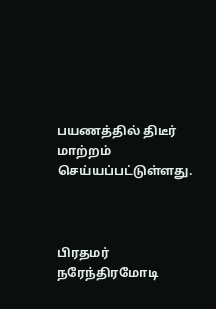பயணத்தில் திடீர் மாற்றம் செய்யப்பட்டுள்ளது.



பிரதமர் நரேந்திரமோடி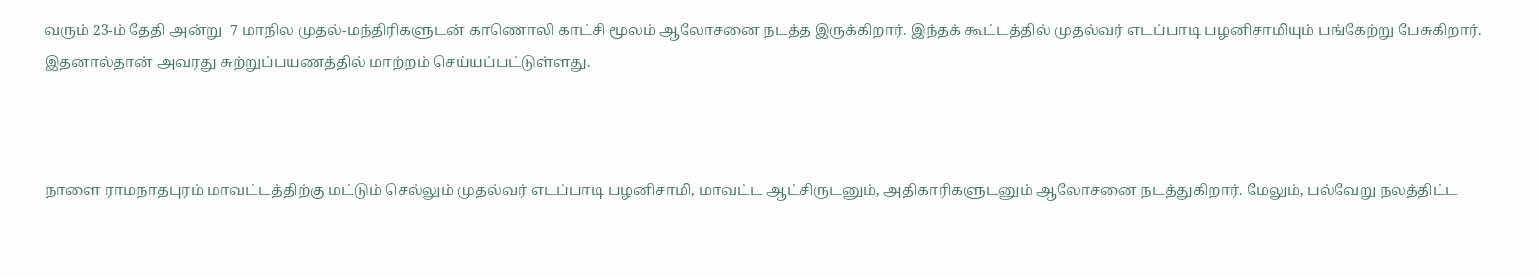வரும் 23-ம் தேதி அன்று  7 மாநில முதல்-மந்திரிகளுடன் காணொலி காட்சி மூலம் ஆலோசனை நடத்த இருக்கிறார். இந்தக் கூட்டத்தில் முதல்வர் எடப்பாடி பழனிசாமியும் பங்கேற்று பேசுகிறார். இதனால்தான் அவரது சுற்றுப்பயணத்தில் மாற்றம் செய்யப்பட்டுள்ளது.



நாளை ராமநாதபுரம் மாவட்டத்திற்கு மட்டும் செல்லும் முதல்வர் எடப்பாடி பழனிசாமி, மாவட்ட ஆட்சிருடனும், அதிகாரிகளுடனும் ஆலோசனை நடத்துகிறார். மேலும், பல்வேறு நலத்திட்ட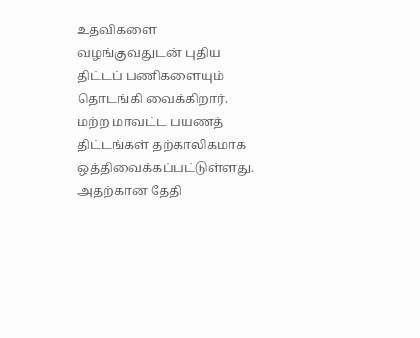உதவிகளை வழங்குவதுடன் புதிய திட்டப் பணிகளையும் தொடங்கி வைக்கிறார். மற்ற மாவட்ட பயணத் திட்டங்கள் தற்காலிகமாக ஒத்திவைக்கப்பட்டுள்ளது. அதற்கான தேதி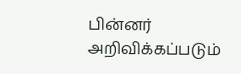பின்னர் அறிவிக்கப்படும்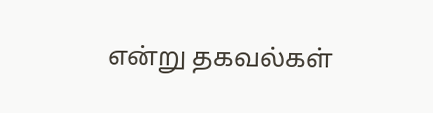என்று தகவல்கள்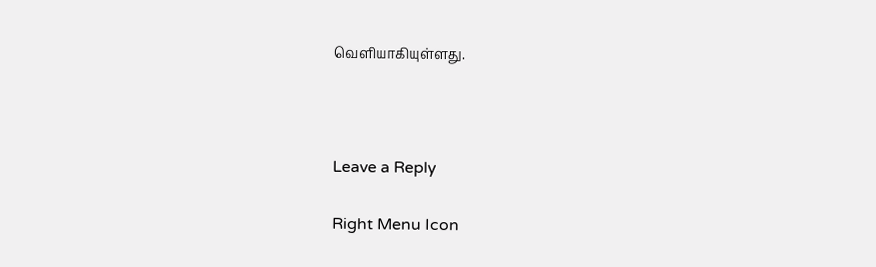வெளியாகியுள்ளது.



Leave a Reply

Right Menu Icon